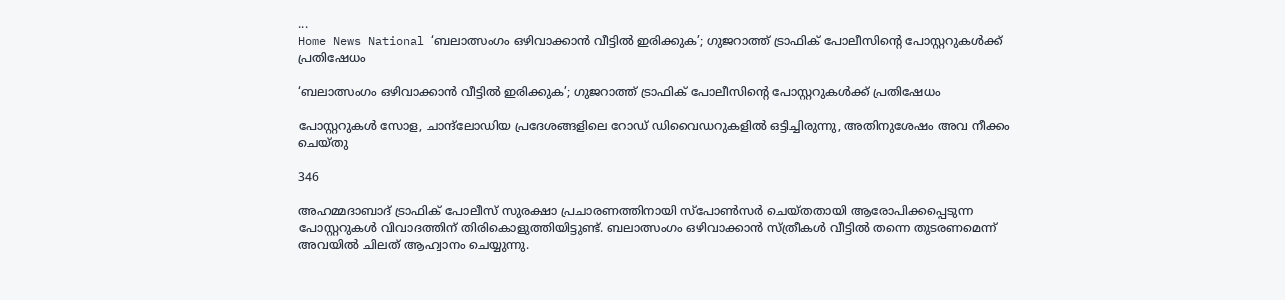...
Home News National ‘ബലാത്സംഗം ഒഴിവാക്കാൻ വീട്ടിൽ ഇരിക്കുക’; ഗുജറാത്ത് ട്രാഫിക് പോലീസിൻ്റെ പോസ്റ്ററുകൾക്ക് പ്രതിഷേധം

‘ബലാത്സംഗം ഒഴിവാക്കാൻ വീട്ടിൽ ഇരിക്കുക’; ഗുജറാത്ത് ട്രാഫിക് പോലീസിൻ്റെ പോസ്റ്ററുകൾക്ക് പ്രതിഷേധം

പോസ്റ്ററുകൾ സോള, ചാന്ദ്‌ലോഡിയ പ്രദേശങ്ങളിലെ റോഡ് ഡിവൈഡറുകളിൽ ഒട്ടിച്ചിരുന്നു, അതിനുശേഷം അവ നീക്കം ചെയ്‌തു

346

അഹമ്മദാബാദ് ട്രാഫിക് പോലീസ് സുരക്ഷാ പ്രചാരണത്തിനായി സ്പോൺസർ ചെയ്‌തതായി ആരോപിക്കപ്പെടുന്ന പോസ്റ്ററുകൾ വിവാദത്തിന് തിരികൊളുത്തിയിട്ടുണ്ട്. ബലാത്സംഗം ഒഴിവാക്കാൻ സ്ത്രീകൾ വീട്ടിൽ തന്നെ തുടരണമെന്ന് അവയിൽ ചിലത് ആഹ്വാനം ചെയ്യുന്നു.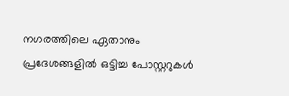നഗരത്തിലെ ഏതാനും പ്രദേശങ്ങളിൽ ഒട്ടിച്ച പോസ്റ്ററുകൾ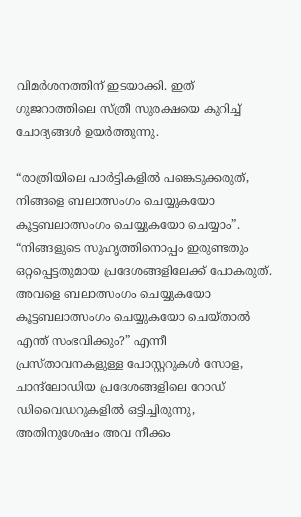വിമർശനത്തിന് ഇടയാക്കി. ഇത് ഗുജറാത്തിലെ സ്ത്രീ സുരക്ഷയെ കുറിച്ച് ചോദ്യങ്ങൾ ഉയർത്തുന്നു.

“രാത്രിയിലെ പാർട്ടികളിൽ പങ്കെടുക്കരുത്, നിങ്ങളെ ബലാത്സംഗം ചെയ്യുകയോ കൂട്ടബലാത്സംഗം ചെയ്യുകയോ ചെയ്യാം”. “നിങ്ങളുടെ സുഹൃത്തിനൊപ്പം ഇരുണ്ടതും ഒറ്റപ്പെട്ടതുമായ പ്രദേശങ്ങളിലേക്ക് പോകരുത്. അവളെ ബലാത്സംഗം ചെയ്യുകയോ കൂട്ടബലാത്സംഗം ചെയ്യുകയോ ചെയ്‌താൽ എന്ത് സംഭവിക്കും?” എന്നീ പ്രസ്‌താവനകളുള്ള പോസ്റ്ററുകൾ സോള, ചാന്ദ്‌ലോഡിയ പ്രദേശങ്ങളിലെ റോഡ് ഡിവൈഡറുകളിൽ ഒട്ടിച്ചിരുന്നു, അതിനുശേഷം അവ നീക്കം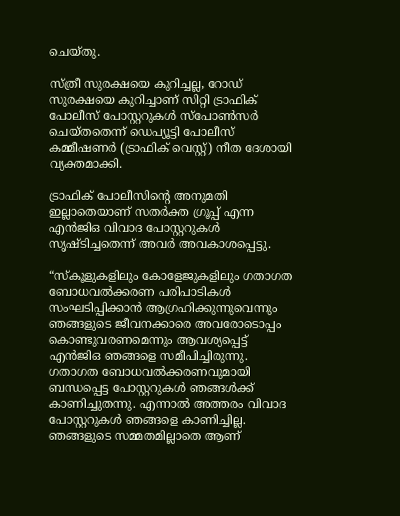ചെയ്‌തു.

സ്ത്രീ സുരക്ഷയെ കുറിച്ചല്ല, റോഡ് സുരക്ഷയെ കുറിച്ചാണ് സിറ്റി ട്രാഫിക് പോലീസ് പോസ്റ്ററുകൾ സ്പോൺസർ ചെയ്‌തതെന്ന് ഡെപ്യൂട്ടി പോലീസ് കമ്മീഷണർ (ട്രാഫിക് വെസ്റ്റ്) നീത ദേശായി വ്യക്തമാക്കി.

ട്രാഫിക് പോലീസിൻ്റെ അനുമതി ഇല്ലാതെയാണ് സതർക്ത ഗ്രൂപ്പ് എന്ന എൻ‌ജി‌ഒ വിവാദ പോസ്റ്ററുകൾ സൃഷ്‌ടിച്ചതെന്ന് അവർ അവകാശപ്പെട്ടു.

“സ്‌കൂളുകളിലും കോളേജുകളിലും ഗതാഗത ബോധവൽക്കരണ പരിപാടികൾ സംഘടിപ്പിക്കാൻ ആഗ്രഹിക്കുന്നുവെന്നും ഞങ്ങളുടെ ജീവനക്കാരെ അവരോടൊപ്പം കൊണ്ടുവരണമെന്നും ആവശ്യപ്പെട്ട് എൻജിഒ ഞങ്ങളെ സമീപിച്ചിരുന്നു. ഗതാഗത ബോധവൽക്കരണവുമായി ബന്ധപ്പെട്ട പോസ്റ്ററുകൾ ഞങ്ങൾക്ക് കാണിച്ചുതന്നു. എന്നാൽ അത്തരം വിവാദ പോസ്റ്ററുകൾ ഞങ്ങളെ കാണിച്ചില്ല. ഞങ്ങളുടെ സമ്മതമില്ലാതെ ആണ്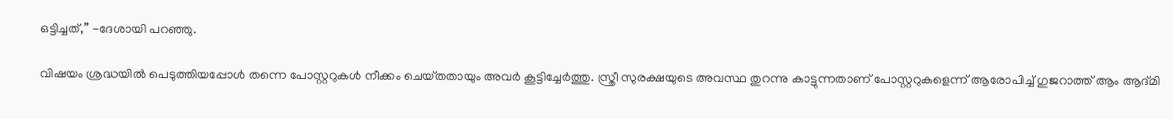ഒട്ടിച്ചത്,” -ദേശായി പറഞ്ഞു.

വിഷയം ശ്രദ്ധയിൽ പെടുത്തിയപ്പോൾ തന്നെ പോസ്റ്ററുകൾ നീക്കം ചെയ്‌തതായും അവർ കൂട്ടിച്ചേർത്തു. സ്ത്രീ സുരക്ഷയുടെ അവസ്ഥ തുറന്നു കാട്ടുന്നതാണ് പോസ്റ്ററുകളെന്ന് ആരോപിച്ച് ഗുജറാത്ത് ആം ആദ്‌മി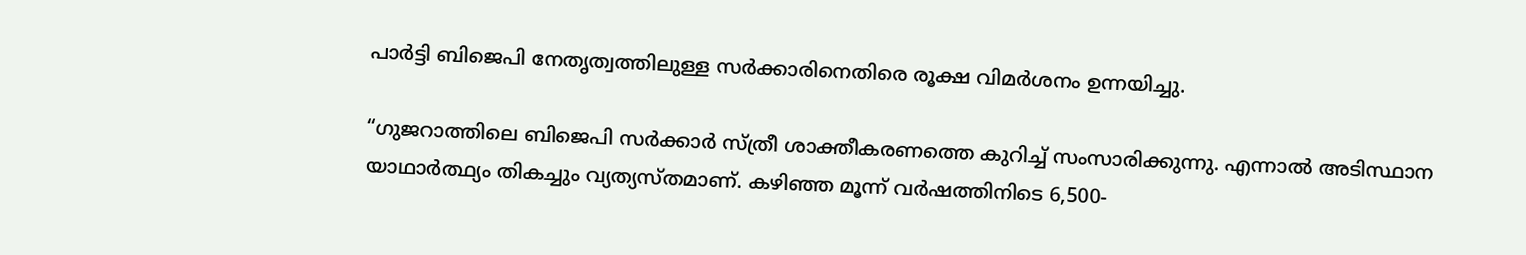പാർട്ടി ബിജെപി നേതൃത്വത്തിലുള്ള സർക്കാരിനെതിരെ രൂക്ഷ വിമർശനം ഉന്നയിച്ചു.

“ഗുജറാത്തിലെ ബിജെപി സർക്കാർ സ്ത്രീ ശാക്തീകരണത്തെ കുറിച്ച് സംസാരിക്കുന്നു. എന്നാൽ അടിസ്ഥാന യാഥാർത്ഥ്യം തികച്ചും വ്യത്യസ്തമാണ്. കഴിഞ്ഞ മൂന്ന് വർഷത്തിനിടെ 6,500-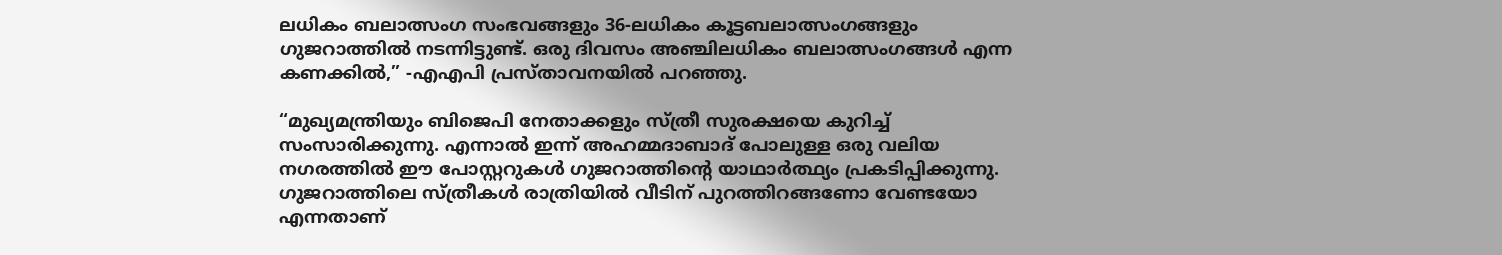ലധികം ബലാത്സംഗ സംഭവങ്ങളും 36-ലധികം കൂട്ടബലാത്സംഗങ്ങളും ഗുജറാത്തിൽ നടന്നിട്ടുണ്ട്. ഒരു ദിവസം അഞ്ചിലധികം ബലാത്സംഗങ്ങൾ എന്ന കണക്കിൽ,” -എഎപി പ്രസ്‌താവനയിൽ പറഞ്ഞു.

“മുഖ്യമന്ത്രിയും ബിജെപി നേതാക്കളും സ്ത്രീ സുരക്ഷയെ കുറിച്ച് സംസാരിക്കുന്നു. എന്നാൽ ഇന്ന് അഹമ്മദാബാദ് പോലുള്ള ഒരു വലിയ നഗരത്തിൽ ഈ പോസ്റ്ററുകൾ ഗുജറാത്തിൻ്റെ യാഥാർത്ഥ്യം പ്രകടിപ്പിക്കുന്നു. ഗുജറാത്തിലെ സ്ത്രീകൾ രാത്രിയിൽ വീടിന് പുറത്തിറങ്ങണോ വേണ്ടയോ എന്നതാണ്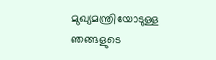മുഖ്യമന്ത്രിയോടുള്ള ഞങ്ങളുടെ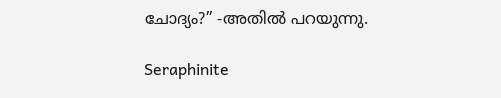ചോദ്യം?” -അതിൽ പറയുന്നു.

Seraphinite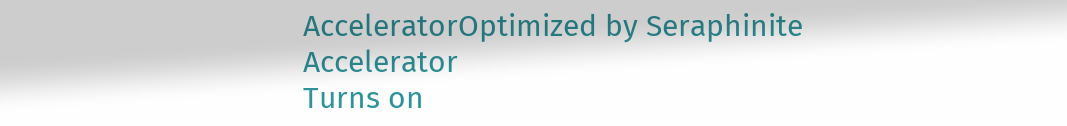AcceleratorOptimized by Seraphinite Accelerator
Turns on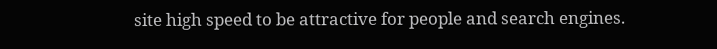site high speed to be attractive for people and search engines.